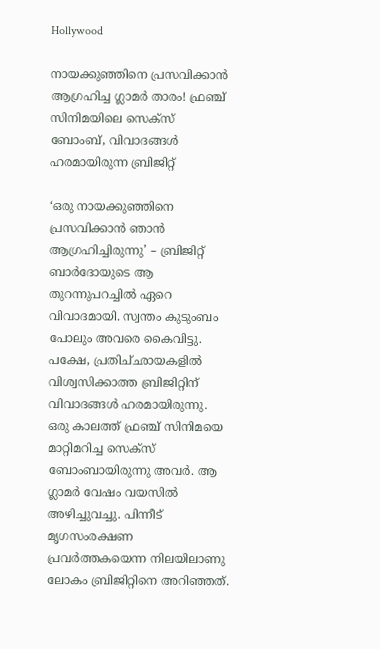Hollywood

നായക്കുഞ്ഞിനെ പ്രസവിക്കാന്‍ ആഗ്രഹിച്ച ഗ്ലാമര്‍ താരം! ഫ്രഞ്ച്‌ സിനിമയിലെ സെക്‌സ്‌ ബോംബ്, വിവാദങ്ങള്‍ ഹരമായിരുന്ന ബ്രിജിറ്റ്‌

‘ഒരു നായക്കുഞ്ഞിനെ പ്രസവിക്കാന്‍ ഞാന്‍ ആഗ്രഹിച്ചിരുന്നു’ – ബ്രിജിറ്റ്‌ ബാര്‍ദോയുടെ ആ തുറന്നുപറച്ചില്‍ ഏറെ വിവാദമായി. സ്വന്തം കുടുംബം പോലും അവരെ കൈവിട്ടു. പക്ഷേ, പ്രതിച്‌ഛായകളില്‍ വിശ്വസിക്കാത്ത ബ്രിജിറ്റിന്‌ വിവാദങ്ങള്‍ ഹരമായിരുന്നു.
ഒരു കാലത്ത്‌ ഫ്രഞ്ച്‌ സിനിമയെ മാറ്റിമറിച്ച സെക്‌സ്‌ ബോംബായിരുന്നു അവര്‍. ആ ഗ്ലാമര്‍ വേഷം വയസില്‍ അഴിച്ചുവച്ചു. പിന്നീട്‌ മൃഗസംരക്ഷണ പ്രവര്‍ത്തകയെന്ന നിലയിലാണു ലോകം ബ്രിജിറ്റിനെ അറിഞ്ഞത്‌.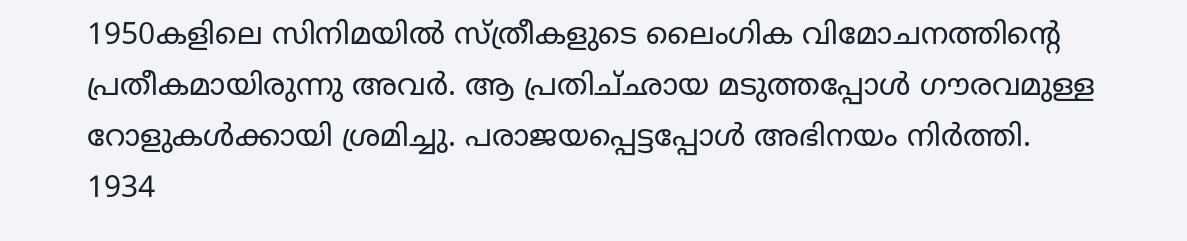1950കളിലെ സിനിമയില്‍ സ്‌ത്രീകളുടെ ലൈംഗിക വിമോചനത്തിന്റെ പ്രതീകമായിരുന്നു അവര്‍. ആ പ്രതിച്‌ഛായ മടുത്തപ്പോള്‍ ഗൗരവമുള്ള റോളുകള്‍ക്കായി ശ്രമിച്ചു. പരാജയപ്പെട്ടപ്പോള്‍ അഭിനയം നിര്‍ത്തി.
1934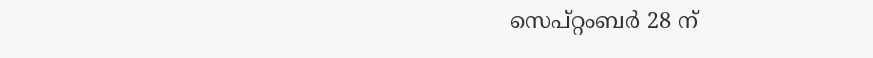സെപ്‌റ്റംബര്‍ 28 ന്‌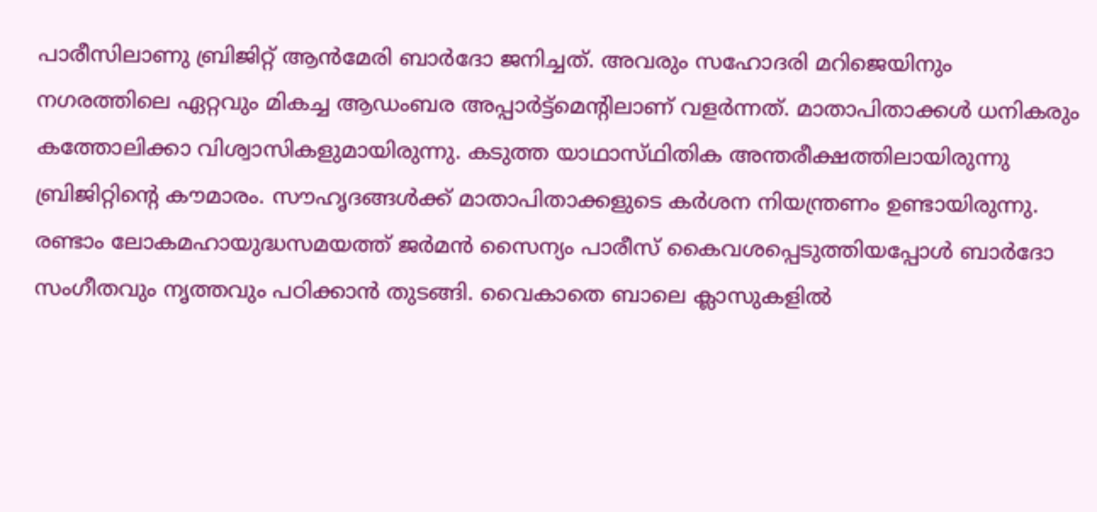പാരീസിലാണു ബ്രിജിറ്റ്‌ ആന്‍മേരി ബാര്‍ദോ ജനിച്ചത്‌. അവരും സഹോദരി മറിജെയിനും നഗരത്തിലെ ഏറ്റവും മികച്ച ആഡംബര അപ്പാര്‍ട്ട്‌മെന്റിലാണ്‌ വളര്‍ന്നത്‌. മാതാപിതാക്കള്‍ ധനികരും കത്തോലിക്കാ വിശ്വാസികളുമായിരുന്നു. കടുത്ത യാഥാസ്‌ഥിതിക അന്തരീക്ഷത്തിലായിരുന്നു ബ്രിജിറ്റിന്റെ കൗമാരം. സൗഹൃദങ്ങള്‍ക്ക്‌ മാതാപിതാക്കളുടെ കര്‍ശന നിയന്ത്രണം ഉണ്ടായിരുന്നു. രണ്ടാം ലോകമഹായുദ്ധസമയത്ത്‌ ജര്‍മന്‍ സൈന്യം പാരീസ്‌ കൈവശപ്പെടുത്തിയപ്പോള്‍ ബാര്‍ദോ സംഗീതവും നൃത്തവും പഠിക്കാന്‍ തുടങ്ങി. വൈകാതെ ബാലെ ക്ലാസുകളില്‍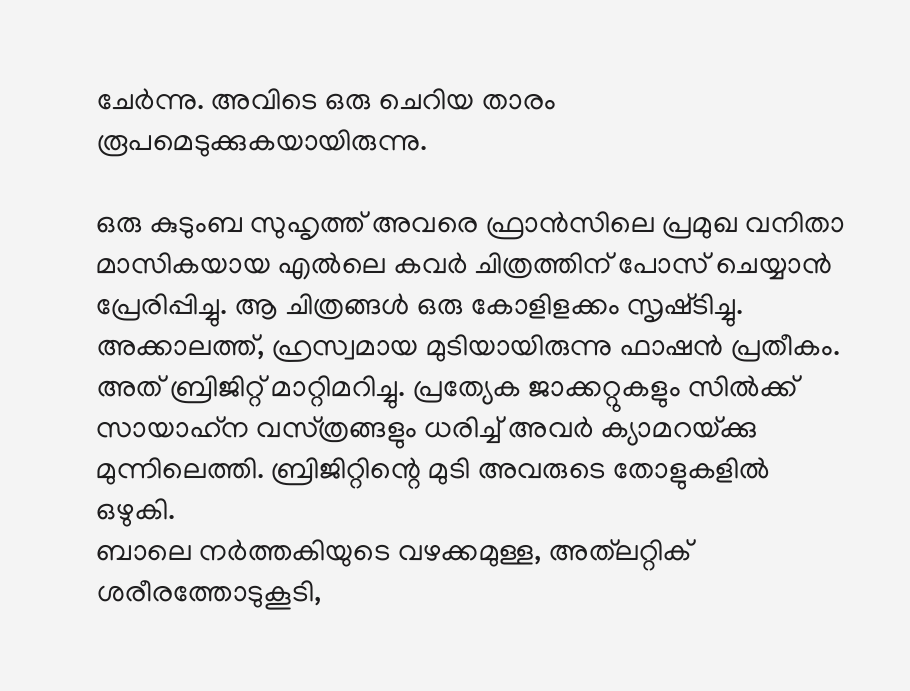ചേര്‍ന്നു. അവിടെ ഒരു ചെറിയ താരം രൂപമെടുക്കുകയായിരുന്നു.

ഒരു കുടുംബ സുഹൃത്ത്‌ അവരെ ഫ്രാന്‍സിലെ പ്രമുഖ വനിതാ മാസികയായ എല്‍ലെ കവര്‍ ചിത്രത്തിന്‌ പോസ്‌ ചെയ്യാന്‍ പ്രേരിപ്പിച്ചു. ആ ചിത്രങ്ങള്‍ ഒരു കോളിളക്കം സൃഷ്‌ടിച്ചു. അക്കാലത്ത്‌, ഹ്രസ്വമായ മുടിയായിരുന്നു ഫാഷന്‍ പ്രതീകം. അത്‌ ബ്രിജിറ്റ്‌ മാറ്റിമറിച്ചു. പ്രത്യേക ജാക്കറ്റുകളും സില്‍ക്ക്‌ സായാഹ്‌ന വസ്‌ത്രങ്ങളും ധരിച്ച്‌ അവര്‍ ക്യാമറയ്‌ക്കു മുന്നിലെത്തി. ബ്രിജിറ്റിന്റെ മുടി അവരുടെ തോളുകളില്‍ ഒഴുകി.
ബാലെ നര്‍ത്തകിയുടെ വഴക്കമുള്ള, അത്‌ലറ്റിക്‌ ശരീരത്തോടുകൂടി,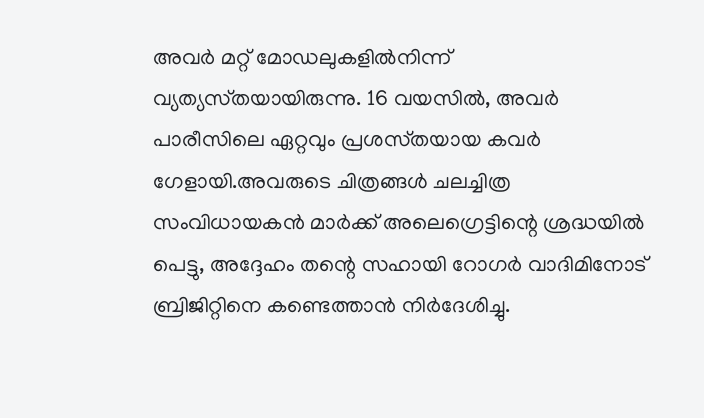അവര്‍ മറ്റ്‌ മോഡലുകളില്‍നിന്ന്‌ വ്യത്യസ്‌തയായിരുന്നു. 16 വയസില്‍, അവര്‍ പാരീസിലെ ഏറ്റവും പ്രശസ്‌തയായ കവര്‍ ഗേളായി.അവരുടെ ചിത്രങ്ങള്‍ ചലച്ചിത്ര സംവിധായകന്‍ മാര്‍ക്ക്‌ അലെഗ്രെട്ടിന്റെ ശ്രദ്ധയില്‍ പെട്ടു, അദ്ദേഹം തന്റെ സഹായി റോഗര്‍ വാദിമിനോട്‌ ബ്രിജിറ്റിനെ കണ്ടെത്താന്‍ നിര്‍ദേശിച്ചു.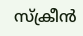സ്‌ക്രീന്‍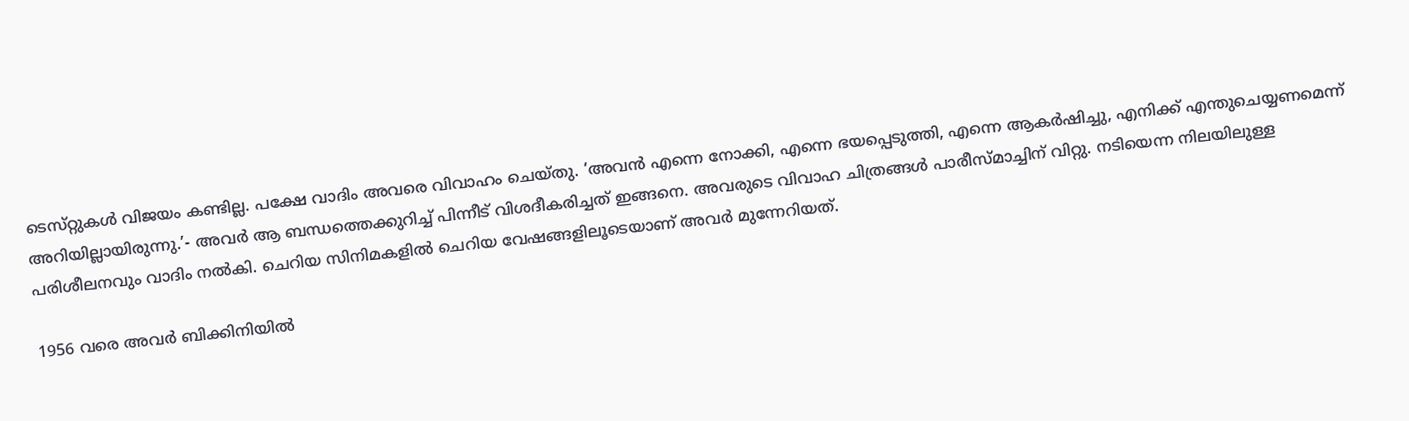ടെസ്‌റ്റുകള്‍ വിജയം കണ്ടില്ല. പക്ഷേ വാദിം അവരെ വിവാഹം ചെയ്‌തു. ‘അവന്‍ എന്നെ നോക്കി, എന്നെ ഭയപ്പെടുത്തി, എന്നെ ആകര്‍ഷിച്ചു, എനിക്ക്‌ എന്തുചെയ്യണമെന്ന്‌ അറിയില്ലായിരുന്നു.’- അവര്‍ ആ ബന്ധത്തെക്കുറിച്ച്‌ പിന്നീട്‌ വിശദീകരിച്ചത്‌ ഇങ്ങനെ. അവരുടെ വിവാഹ ചിത്രങ്ങള്‍ പാരീസ്‌മാച്ചിന്‌ വിറ്റു. നടിയെന്ന നിലയിലുള്ള പരിശീലനവും വാദിം നല്‍കി. ചെറിയ സിനിമകളില്‍ ചെറിയ വേഷങ്ങളിലൂടെയാണ്‌ അവര്‍ മുന്നേറിയത്‌.

1956 വരെ അവര്‍ ബിക്കിനിയില്‍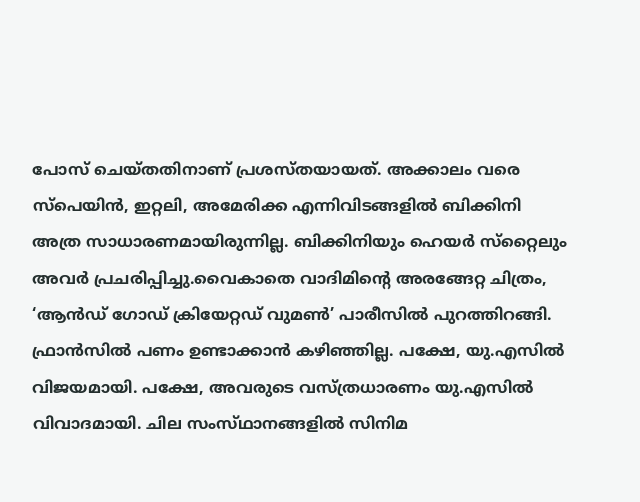പോസ്‌ ചെയ്‌തതിനാണ്‌ പ്രശസ്‌തയായത്‌. അക്കാലം വരെ സ്‌പെയിന്‍, ഇറ്റലി, അമേരിക്ക എന്നിവിടങ്ങളില്‍ ബിക്കിനി അത്ര സാധാരണമായിരുന്നില്ല. ബിക്കിനിയും ഹെയര്‍ സ്‌റ്റൈലും അവര്‍ പ്രചരിപ്പിച്ചു.വൈകാതെ വാദിമിന്റെ അരങ്ങേറ്റ ചിത്രം, ‘ആന്‍ഡ്‌ ഗോഡ്‌ ക്രിയേറ്റഡ്‌ വുമണ്‍’ പാരീസില്‍ പുറത്തിറങ്ങി. ഫ്രാന്‍സില്‍ പണം ഉണ്ടാക്കാന്‍ കഴിഞ്ഞില്ല. പക്ഷേ, യു.എസില്‍ വിജയമായി. പക്ഷേ, അവരുടെ വസ്‌ത്രധാരണം യു.എസില്‍ വിവാദമായി. ചില സംസ്‌ഥാനങ്ങളില്‍ സിനിമ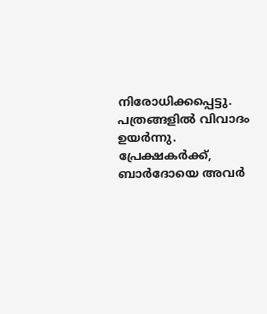നിരോധിക്കപ്പെട്ടു. പത്രങ്ങളില്‍ വിവാദം ഉയര്‍ന്നു. പ്രേക്ഷകര്‍ക്ക്‌, ബാര്‍ദോയെ അവര്‍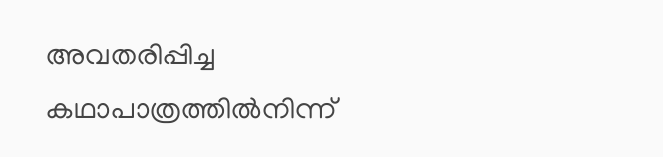അവതരിപ്പിച്ച കഥാപാത്രത്തില്‍നിന്ന്‌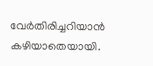വേര്‍തിരിച്ചറിയാന്‍ കഴിയാതെയായി.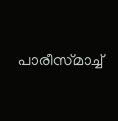പാരീസ്‌മാച്ച്‌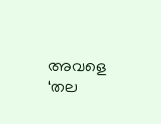അവളെ ‘തല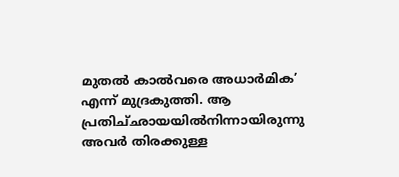മുതല്‍ കാല്‍വരെ അധാര്‍മിക’ എന്ന്‌ മുദ്രകുത്തി. ആ പ്രതിച്‌ഛായയില്‍നിന്നായിരുന്നു അവര്‍ തിരക്കുള്ള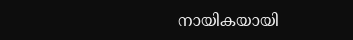നായികയായി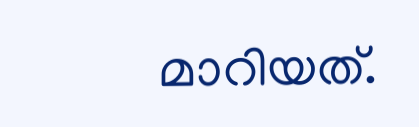മാറിയത്‌.